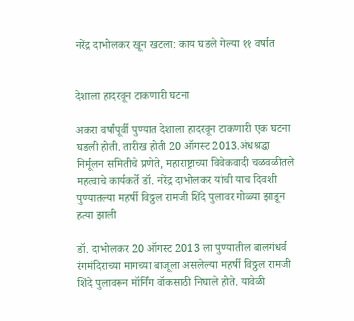नरेंद्र दाभोलकर खून खटला: काय घडले गेल्या ११ वर्षात


देशाला हादरवून टाकणारी घटना

अकरा वर्षांपूर्वी पुण्यात देशाला हादरवून टाकणारी एक घटना घडली होती. तारीख होती 20 ऑगस्ट 2013.अंधश्रद्धा निर्मूलन समितीचे प्रणेते, महाराष्ट्राच्या विवेकवादी चळवळीतले महत्वाचे कार्यकर्ते डॉ. नरेंद्र दाभोलकर यांची याच दिवशी पुण्यातल्या महर्षी विठ्ठल रामजी शिंदे पुलावर गोळ्या झाडून हत्या झाली

डॉ. दाभोलकर 20 ऑगस्ट 2013 ला पुण्यातील बालगंधर्व रंगमंदिराच्या मागच्या बाजूला असलेल्या महर्षी विठ्ठल रामजी शिंदे पुलावरून मॉर्निंग वॉकसाठी निघाले होते. यावेळी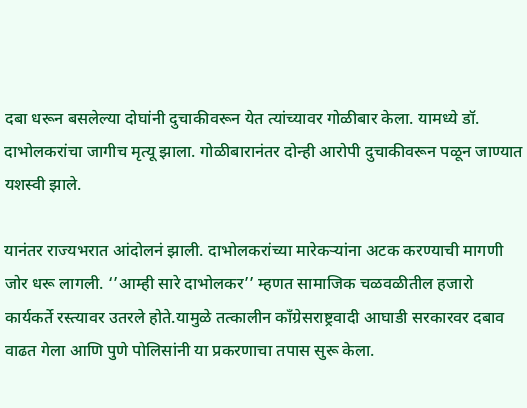दबा धरून बसलेल्या दोघांनी दुचाकीवरून येत त्यांच्यावर गोळीबार केला. यामध्ये डॉ. दाभोलकरांचा जागीच मृत्यू झाला. गोळीबारानंतर दोन्ही आरोपी दुचाकीवरून पळून जाण्यात यशस्वी झाले.

यानंतर राज्यभरात आंदोलनं झाली. दाभोलकरांच्या मारेकऱ्यांना अटक करण्याची मागणी जोर धरू लागली. ‘’आम्ही सारे दाभोलकर’’ म्हणत सामाजिक चळवळीतील हजारो कार्यकर्ते रस्त्यावर उतरले होते.यामुळे तत्कालीन काँग्रेसराष्ट्रवादी आघाडी सरकारवर दबाव वाढत गेला आणि पुणे पोलिसांनी या प्रकरणाचा तपास सुरू केला.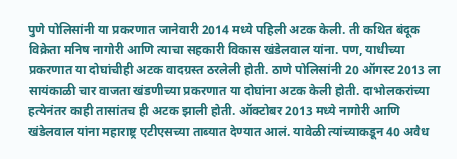पुणे पोलिसांनी या प्रकरणात जानेवारी 2014 मध्ये पहिली अटक केली. ती कथित बंदूक विक्रेता मनिष नागोरी आणि त्याचा सहकारी विकास खंडेलवाल यांना. पण, याधीच्या प्रकरणात या दोघांचीही अटक वादग्रस्त ठरलेली होती. ठाणे पोलिसांनी 20 ऑगस्ट 2013 ला सायंकाळी चार वाजता खंडणीच्या प्रकरणात या दोघांना अटक केली होती. दाभोलकरांच्या हत्येनंतर काही तासांतच ही अटक झाली होती. ऑक्टोबर 2013 मध्ये नागोरी आणि खंडेलवाल यांना महाराष्ट्र एटीएसच्या ताब्यात देण्यात आलं. यावेळी त्यांच्याकडून 40 अवैध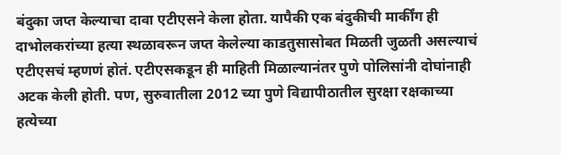बंदुका जप्त केल्याचा दावा एटीएसने केला होता. यापैकी एक बंदुकीची मार्कींग ही दाभोलकरांच्या हत्या स्थळावरून जप्त केलेल्या काडतुसासोबत मिळती जुळती असल्याचं एटीएसचं म्हणणं होतं. एटीएसकडून ही माहिती मिळाल्यानंतर पुणे पोलिसांनी दोघांनाही अटक केली होती. पण, सुरुवातीला 2012 च्या पुणे विद्यापीठातील सुरक्षा रक्षकाच्या हत्येच्या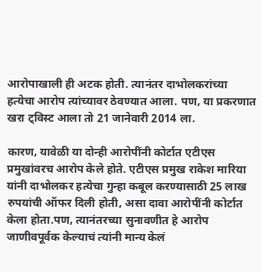आरोपाखाली ही अटक होती. त्यानंतर दाभोलकरांच्या हत्येचा आरोप त्यांच्यावर ठेवण्यात आला. पण, या प्रकरणात खरा ट्विस्ट आला तो 21 जानेवारी 2014 ला.

कारण, यावेळी या दोन्ही आरोपींनी कोर्टात एटीएस प्रमुखांवरच आरोप केले होते. एटीएस प्रमुख राकेश मारिया यांनी दाभोलकर हत्येचा गुन्हा कबूल करण्यासाठी 25 लाख रुपयांची ऑफर दिली होती, असा दावा आरोपींनी कोर्टात केला होता.पण, त्यानंतरच्या सुनावणीत हे आरोप जाणीवपूर्वक केल्याचं त्यांनी मान्य केलं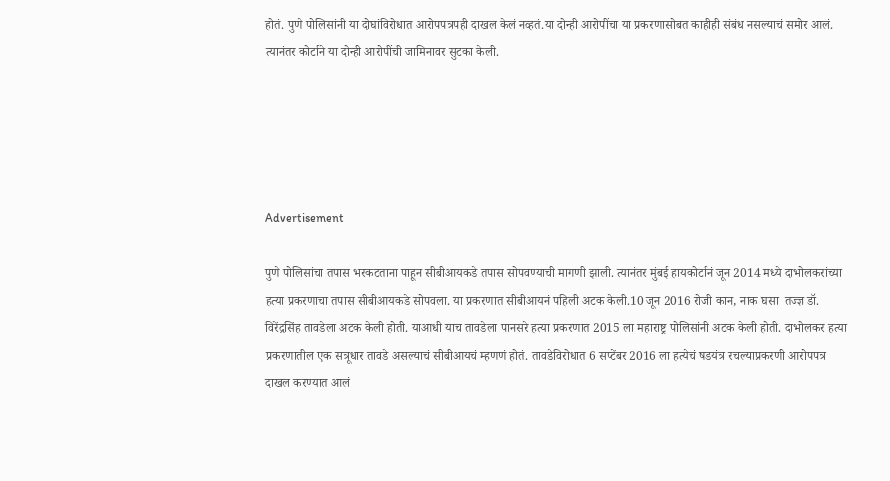होतं. पुणे पोलिसांनी या दोघांविरोधात आरोपपत्रपही दाखल केलं नव्हतं.या दोन्ही आरोपींचा या प्रकरणासोबत काहीही संबंध नसल्याचं समोर आलं. त्यानंतर कोर्टाने या दोन्ही आरोपींची जामिनावर सुटका केली.





Advertisement

पुणे पोलिसांचा तपास भरकटताना पाहून सीबीआयकडे तपास सोपवण्याची मागणी झाली. त्यानंतर मुंबई हायकोर्टानं जून 2014 मध्ये दाभोलकरांच्या हत्या प्रकरणाचा तपास सीबीआयकडे सोपवला. या प्रकरणात सीबीआयनं पहिली अटक केली.10 जून 2016 रोजी कान, नाक घसा  तज्ज्ञ डॉ. विरेंद्रसिंह तावडेला अटक केली होती. याआधी याच तावडेला पानसरे हत्या प्रकरणात 2015 ला महाराष्ट्र पोलिसांनी अटक केली होती. दाभोलकर हत्या प्रकरणातील एक सत्रूधार तावडे असल्याचं सीबीआयचं म्हणणं होतं. तावडेविरोधात 6 सप्टेंबर 2016 ला हत्येचं षडयंत्र रचल्याप्रकरणी आरोपपत्र दाखल करण्यात आलं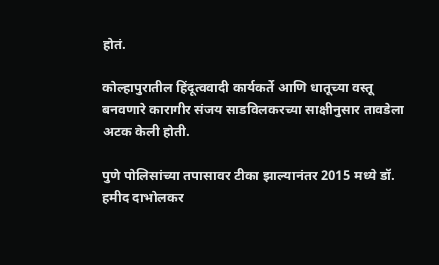होतं.

कोल्हापुरातील हिंदूत्ववादी कार्यकर्ते आणि धातूच्या वस्तू बनवणारे कारागीर संजय साडविलकरच्या साक्षीनुसार तावडेला अटक केली होती.

पुणे पोलिसांच्या तपासावर टीका झाल्यानंतर 2015 मध्ये डॉ. हमीद दाभोलकर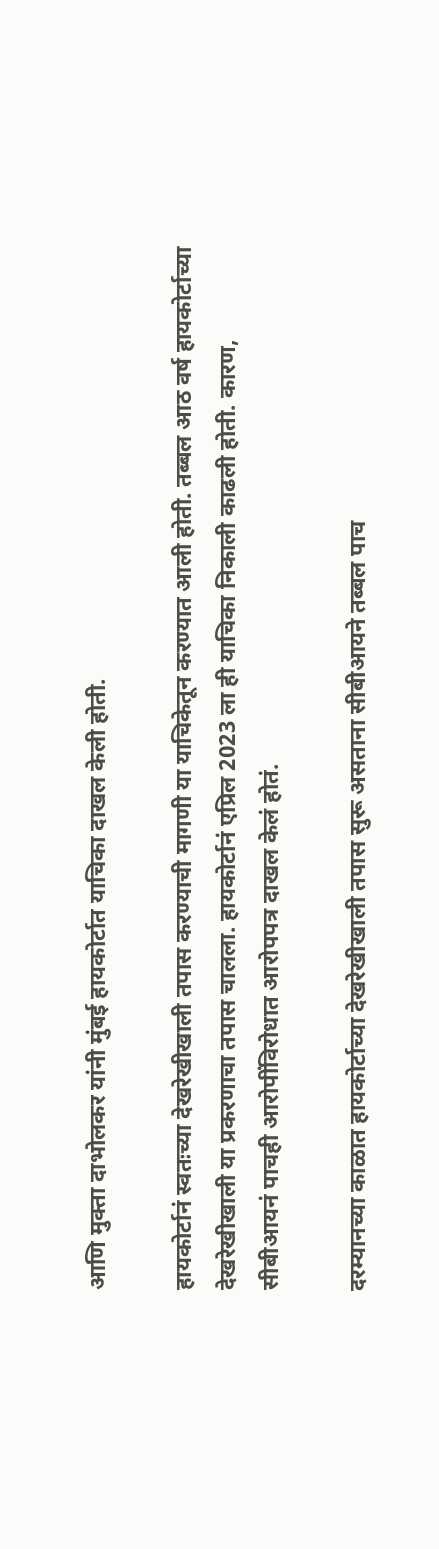आणि मुक्ता दाभोलकर यांनी मुंबई हायकोर्टात याचिका दाखल केली होती.

हायकोर्टानं स्वतःच्या देखरेखीखाली तपास करण्याची मागणी या याचिकेतून करण्यात आली होती. तब्बल आठ वर्ष हायकोर्टाच्या देखरेखीखाली या प्रकरणाचा तपास चालला. हायकोर्टानं एप्रिल 2023 ला ही याचिका निकाली काढली होती. कारण, सीबीआयनं पाचही आरोपींविरोधात आरोपपत्र दाखल केलं होतं.

दरम्यानच्या काळात हायकोर्टाच्या देखरेखीखाली तपास सुरू असताना सीबीआयने तब्बल पाच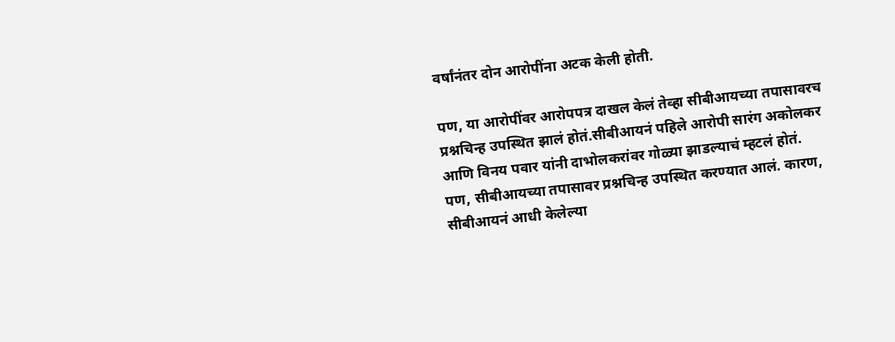वर्षांनंतर दोन आरोपींना अटक केली होती.

पण, या आरोपींवर आरोपपत्र दाखल केलं तेव्हा सीबीआयच्या तपासावरच प्रश्नचिन्ह उपस्थित झालं होतं.सीबीआयनं पहिले आरोपी सारंग अकोलकर आणि विनय पवार यांनी दाभोलकरांवर गोळ्या झाडल्याचं म्हटलं होतं. पण, सीबीआयच्या तपासावर प्रश्नचिन्ह उपस्थित करण्यात आलं. कारण, सीबीआयनं आधी केलेल्या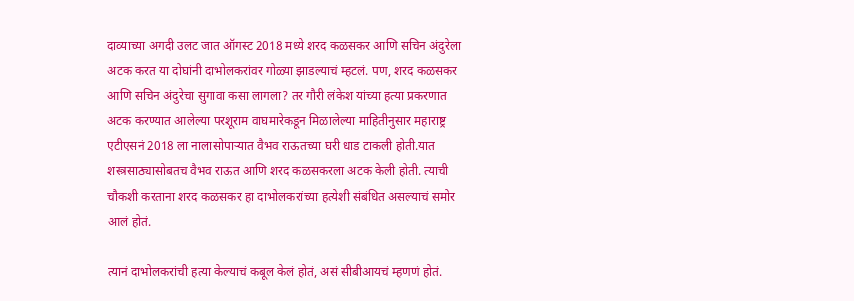दाव्याच्या अगदी उलट जात ऑगस्ट 2018 मध्ये शरद कळसकर आणि सचिन अंदुरेला अटक करत या दोघांनी दाभोलकरांवर गोळ्या झाडल्याचं म्हटलं. पण, शरद कळसकर आणि सचिन अंदुरेचा सुगावा कसा लागला? तर गौरी लंकेश यांच्या हत्या प्रकरणात अटक करण्यात आलेल्या परशूराम वाघमारेकडून मिळालेल्या माहितीनुसार महाराष्ट्र एटीएसनं 2018 ला नालासोपाऱ्यात वैभव राऊतच्या घरी धाड टाकली होती.यात शस्त्रसाठ्यासोबतच वैभव राऊत आणि शरद कळसकरला अटक केली होती. त्याची चौकशी करताना शरद कळसकर हा दाभोलकरांच्या हत्येशी संबंधित असल्याचं समोर आलं होतं.

त्यानं दाभोलकरांची हत्या केल्याचं कबूल केलं होतं, असं सीबीआयचं म्हणणं होतं.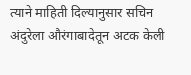त्याने माहिती दिल्यानुसार सचिन अंदुरेला औरंगाबादेतून अटक केली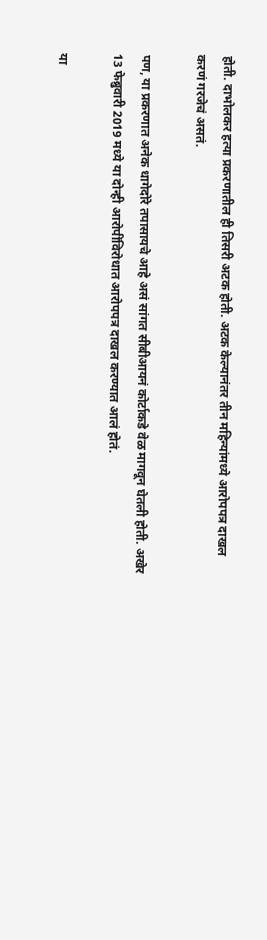होती. दाभोलकर हत्या प्रकरणातील ही तिसरी अटक होती. अटक केल्यानंतर तीन महिन्यांमध्ये आरोपपत्र दाखल करणं गरजेचं असतं.

पण, या प्रकरणात अनेक धागेदोरे तपासायचे आहे असं सांगत सीबीआयनं कोर्टाकडे वेळ मागवून घेतली होती. अखेर 13 फेब्रुवारी 2019 मध्ये या दोन्ही आरोपींविरोधात आरोपपत्र दाखल करण्यात आलं होतं.

या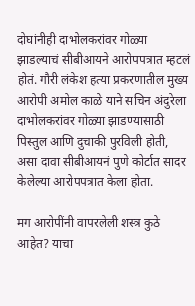दोघांनीही दाभोलकरांवर गोळ्या झाडल्याचं सीबीआयने आरोपपत्रात म्हटलं होतं. गौरी लंकेश हत्या प्रकरणातील मुख्य आरोपी अमोल काळे याने सचिन अंदुरेला दाभोलकरांवर गोळ्या झाडण्यासाठी पिस्तुल आणि दुचाकी पुरविली होती, असा दावा सीबीआयनं पुणे कोर्टात सादर केलेल्या आरोपपत्रात केला होता.

मग आरोपींनी वापरलेली शस्त्र कुठे आहेत? याचा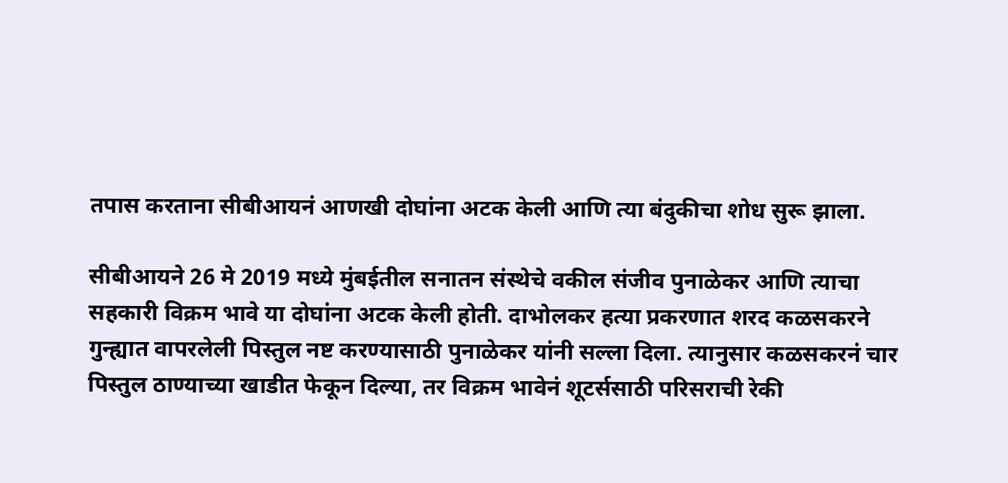तपास करताना सीबीआयनं आणखी दोघांना अटक केली आणि त्या बंदुकीचा शोध सुरू झाला.

सीबीआयने 26 मे 2019 मध्ये मुंबईतील सनातन संस्थेचे वकील संजीव पुनाळेकर आणि त्याचा सहकारी विक्रम भावे या दोघांना अटक केली होती. दाभोलकर हत्या प्रकरणात शरद कळसकरने गुन्ह्यात वापरलेली पिस्तुल नष्ट करण्यासाठी पुनाळेकर यांनी सल्ला दिला. त्यानुसार कळसकरनं चार पिस्तुल ठाण्याच्या खाडीत फेकून दिल्या, तर विक्रम भावेनं शूटर्ससाठी परिसराची रेकी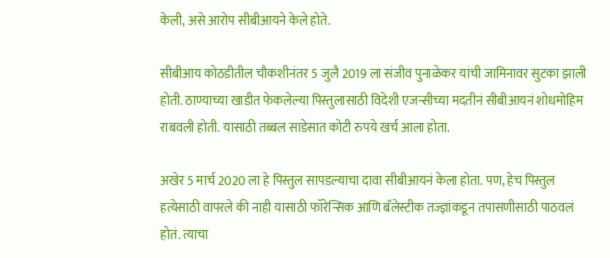केली, असे आरोप सीबीआयने केले होते.

सीबीआय कोठडीतील चौकशीनंतर 5 जुलै 2019 ला संजीव पुनाळेकर यांची जामिनावर सुटका झाली होती. ठाण्याच्या खाडीत फेकलेल्या पिस्तुलासाठी विदेशी एजन्सीच्या मदतीनं सीबीआयनं शोधमोहिम राबवली होती. यासाठी तब्बल साडेसात कोटी रुपये खर्च आला होता.

अखेर 5 मार्च 2020 ला हे पिस्तुल सापडल्याचा दावा सीबीआयनं केला होता. पण, हेच पिस्तुल हत्येसाठी वापरले की नाही यासाठी फॉरेन्सिक आणि बॅलेस्टीक तज्ज्ञांकडून तपासणीसाठी पाठवलं होतं. त्याचा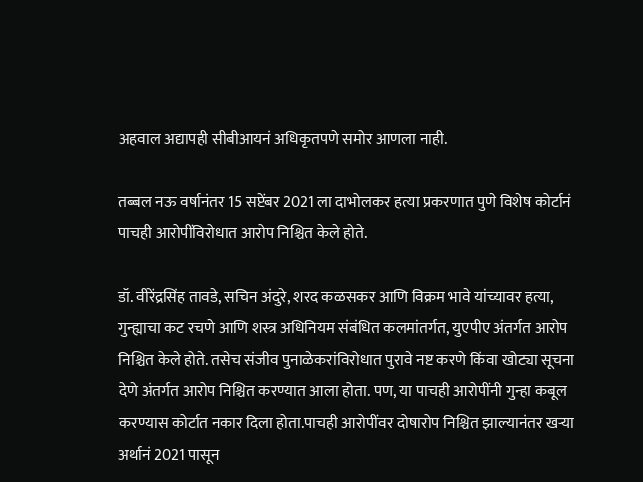अहवाल अद्यापही सीबीआयनं अधिकृतपणे समोर आणला नाही.

तब्बल नऊ वर्षानंतर 15 सप्टेंबर 2021 ला दाभोलकर हत्या प्रकरणात पुणे विशेष कोर्टानं पाचही आरोपींविरोधात आरोप निश्चित केले होते.

डॉ. वीरेंद्रसिंह तावडे, सचिन अंदुरे, शरद कळसकर आणि विक्रम भावे यांच्यावर हत्या, गुन्ह्याचा कट रचणे आणि शस्त्र अधिनियम संबंधित कलमांतर्गत, युएपीए अंतर्गत आरोप निश्चित केले होते. तसेच संजीव पुनाळेकरांविरोधात पुरावे नष्ट करणे किंवा खोट्या सूचना देणे अंतर्गत आरोप निश्चित करण्यात आला होता. पण, या पाचही आरोपींनी गुन्हा कबूल करण्यास कोर्टात नकार दिला होता.पाचही आरोपींवर दोषारोप निश्चित झाल्यानंतर खऱ्या अर्थानं 2021 पासून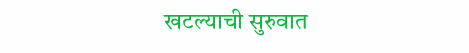खटल्याची सुरुवात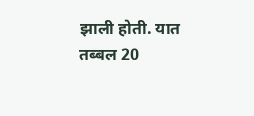झाली होती. यात तब्बल 20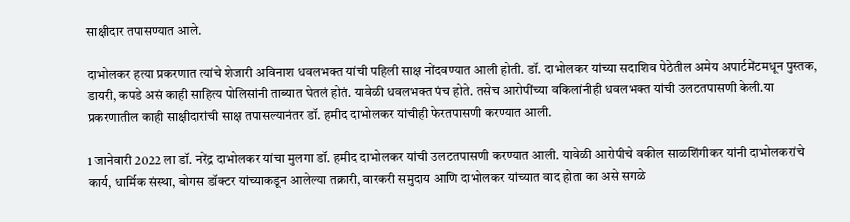साक्षीदार तपासण्यात आले.

दाभोलकर हत्या प्रकरणात त्यांचे शेजारी अविनाश धवलभक्त यांची पहिली साक्ष नोंदवण्यात आली होती. डॉ. दाभोलकर यांच्या सदाशिव पेठेतील अमेय अपार्टमेंटमधून पुस्तक, डायरी, कपडे असं काही साहित्य पोलिसांनी ताब्यात घेतलं होतं. यावेळी धवलभक्त पंच होते. तसेच आरोपींच्या वकिलांनीही धवलभक्त यांची उलटतपासणी केली.या प्रकरणातील काही साक्षीदारांची साक्ष तपासल्यानंतर डॉ. हमीद दाभोलकर यांचीही फेरतपासणी करण्यात आली.

1 जानेवारी 2022 ला डॉ. नरेंद्र दाभोलकर यांचा मुलगा डॉ. हमीद दाभोलकर यांची उलटतपासणी करण्यात आली. यावेळी आरोपीचे वकील साळशिंगीकर यांनी दाभोलकरांचे कार्य, धार्मिक संस्था, बोगस डॉक्टर यांच्याकडून आलेल्या तक्रारी, वारकरी समुदाय आणि दाभोलकर यांच्यात वाद होता का असे सगळे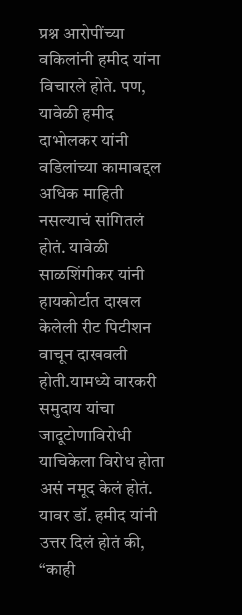प्रश्न आरोपींच्या वकिलांनी हमीद यांना विचारले होते. पण, यावेळी हमीद दाभोलकर यांनी वडिलांच्या कामाबद्दल अधिक माहिती नसल्याचं सांगितलं होतं. यावेळी साळशिंगीकर यांनी हायकोर्टात दाखल केलेली रीट पिटीशन वाचून दाखवली होती.यामध्ये वारकरी समुदाय यांचा जादूटोणाविरोधी याचिकेला विरोध होता असं नमूद केलं होतं. यावर डॉ. हमीद यांनी उत्तर दिलं होतं की, “काही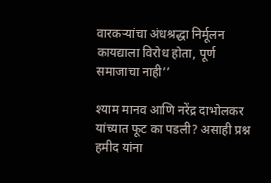वारकऱ्यांचा अंधश्रद्धा निर्मूलन कायद्याला विरोध होता, पूर्ण समाजाचा नाही’’

श्याम मानव आणि नरेंद्र दाभोलकर यांच्यात फूट का पडली? असाही प्रश्न हमीद यांना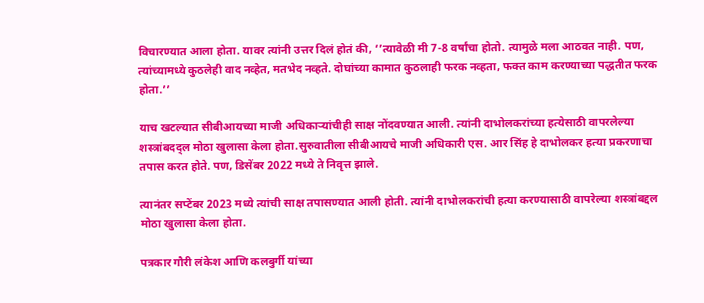विचारण्यात आला होता. यावर त्यांनी उत्तर दिलं होतं की, ‘’त्यावेळी मी 7-8 वर्षांचा होतो. त्यामुळे मला आठवत नाही. पण, त्यांच्यामध्ये कुठलेही वाद नव्हेत, मतभेद नव्हते. दोघांच्या कामात कुठलाही फरक नव्हता, फक्त काम करण्याच्या पद्धतीत फरक होता.’’

याच खटल्यात सीबीआयच्या माजी अधिकाऱ्यांचीही साक्ष नोंदवण्यात आली. त्यांनी दाभोलकरांच्या हत्येसाठी वापरलेल्या शस्त्रांबदद्ल मोठा खुलासा केला होता.सुरुवातीला सीबीआयचे माजी अधिकारी एस. आर सिंह हे दाभोलकर हत्या प्रकरणाचा तपास करत होते. पण, डिसेंबर 2022 मध्ये ते निवृत्त झाले.

त्यानंतर सप्टेंबर 2023 मध्ये त्यांची साक्ष तपासण्यात आली होती. त्यांनी दाभोलकरांची हत्या करण्यासाठी वापरेल्या शस्त्रांबद्दल मोठा खुलासा केला होता.

पत्रकार गौरी लंकेश आणि कलबुर्गी यांच्या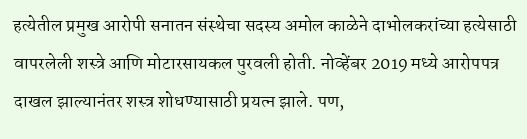हत्येतील प्रमुख आरोपी सनातन संस्थेचा सदस्य अमोल काळेने दाभोलकरांच्या हत्येसाठी वापरलेली शस्त्रे आणि मोटारसायकल पुरवली होती. नोव्हेंबर 2019 मध्ये आरोपपत्र दाखल झाल्यानंतर शस्त्र शोधण्यासाठी प्रयत्न झाले. पण,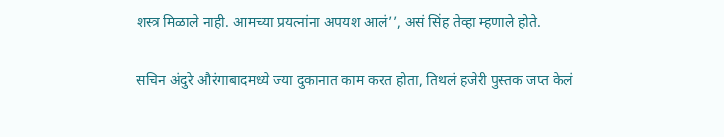शस्त्र मिळाले नाही. आमच्या प्रयत्नांना अपयश आलं’’, असं सिंह तेव्हा म्हणाले होते.

सचिन अंदुरे औरंगाबादमध्ये ज्या दुकानात काम करत होता, तिथलं हजेरी पुस्तक जप्त केलं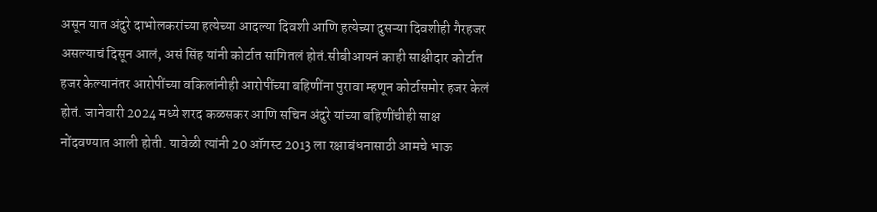असून यात अंदुरे दाभोलकरांच्या हत्येच्या आदल्या दिवशी आणि हत्येच्या दुसऱ्या दिवशीही गैरहजर असल्याचं दिसून आलं, असं सिंह यांनी कोर्टात सांगितलं होतं.सीबीआयनं काही साक्षीदार कोर्टात हजर केल्यानंतर आरोपींच्या वकिलांनीही आरोपींच्या बहिणींना पुरावा म्हणून कोर्टासमोर हजर केलं होतं. जानेवारी 2024 मध्ये शरद कळसकर आणि सचिन अंदुरे यांच्या बहिणींचीही साक्ष नोंदवण्यात आली होती. यावेळी त्यांनी 20 ऑगस्ट 2013 ला रक्षाबंधनासाठी आमचे भाऊ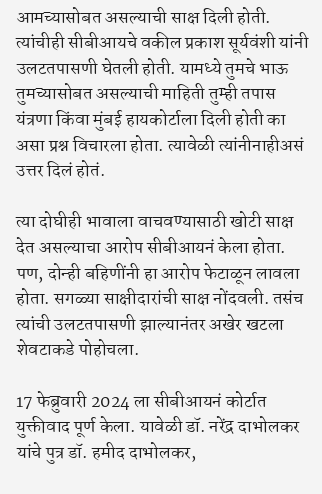आमच्यासोबत असल्याची साक्ष दिली होती. त्यांचीही सीबीआयचे वकील प्रकाश सूर्यवंशी यांनी उलटतपासणी घेतली होती. यामध्ये तुमचे भाऊ तुमच्यासोबत असल्याची माहिती तुम्ही तपास यंत्रणा किंवा मुंबई हायकोर्टाला दिली होती का असा प्रश्न विचारला होता. त्यावेळी त्यांनीनाहीअसं उत्तर दिलं होतं.

त्या दोघीही भावाला वाचवण्यासाठी खोटी साक्ष देत असल्याचा आरोप सीबीआयनं केला होता. पण, दोन्ही बहिणींनी हा आरोप फेटाळून लावला होता. सगळ्या साक्षीदारांची साक्ष नोंदवली. तसंच त्यांची उलटतपासणी झाल्यानंतर अखेर खटला शेवटाकडे पोहोचला.

17 फेब्रुवारी 2024 ला सीबीआयनं कोर्टात युक्तीवाद पूर्ण केला. यावेळी डॉ. नरेंद्र दाभोलकर यांचे पुत्र डॉ. हमीद दाभोलकर,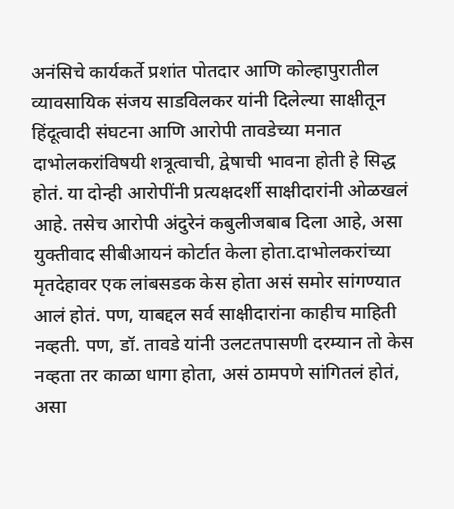अनंसिचे कार्यकर्ते प्रशांत पोतदार आणि कोल्हापुरातील व्यावसायिक संजय साडविलकर यांनी दिलेल्या साक्षीतून हिंदूत्वादी संघटना आणि आरोपी तावडेच्या मनात दाभोलकरांविषयी शत्रूत्वाची, द्वेषाची भावना होती हे सिद्ध होतं. या दोन्ही आरोपींनी प्रत्यक्षदर्शी साक्षीदारांनी ओळखलं आहे. तसेच आरोपी अंदुरेनं कबुलीजबाब दिला आहे, असा युक्तीवाद सीबीआयनं कोर्टात केला होता.दाभोलकरांच्या मृतदेहावर एक लांबसडक केस होता असं समोर सांगण्यात आलं होतं. पण, याबद्दल सर्व साक्षीदारांना काहीच माहिती नव्हती. पण, डॉ. तावडे यांनी उलटतपासणी दरम्यान तो केस नव्हता तर काळा धागा होता, असं ठामपणे सांगितलं होतं, असा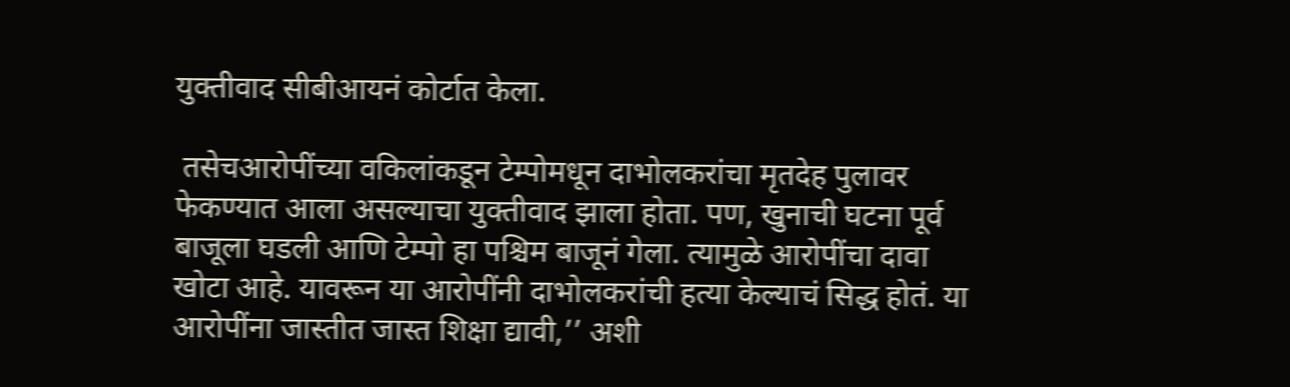युक्तीवाद सीबीआयनं कोर्टात केला.

 तसेचआरोपींच्या वकिलांकडून टेम्पोमधून दाभोलकरांचा मृतदेह पुलावर फेकण्यात आला असल्याचा युक्तीवाद झाला होता. पण, खुनाची घटना पूर्व बाजूला घडली आणि टेम्पो हा पश्चिम बाजूनं गेला. त्यामुळे आरोपींचा दावा खोटा आहे. यावरून या आरोपींनी दाभोलकरांची हत्या केल्याचं सिद्ध होतं. या आरोपींना जास्तीत जास्त शिक्षा द्यावी,’’ अशी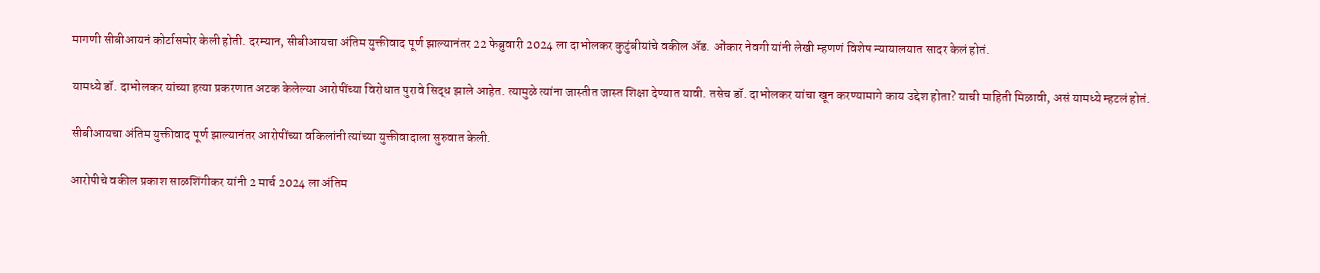मागणी सीबीआयनं कोर्टासमोर केली होती. दरम्यान, सीबीआयचा अंतिम युक्तीवाद पूर्ण झाल्यानंतर 22 फेब्रुवारी 2024 ला दाभोलकर कुटुंबीयांचे वकील ॲड. ओंकार नेवगी यांनी लेखी म्हणणं विशेष न्यायालयात सादर केलं होतं.

यामध्ये डॉ. दाभोलकर यांच्या हत्या प्रकरणात अटक केलेल्या आरोपींच्या विरोधात पुरावे सिद्ध झाले आहेत. त्यामुळे त्यांना जास्तीत जास्त शिक्षा देण्यात यावी. तसेच डॉ. दाभोलकर यांचा खून करण्यामागे काय उद्देश होता? याची माहिती मिळावी, असं यामध्ये म्हटलं होतं.

सीबीआयचा अंतिम युक्तीवाद पूर्ण झाल्यानंतर आरोपींच्या वकिलांनी त्यांच्या युक्तीवादाला सुरुवात केली.

आरोपीचे वकील प्रकाश साळशिंगीकर यांनी 2 मार्च 2024 ला अंतिम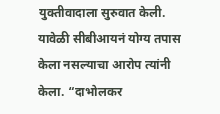युक्तीवादाला सुरुवात केली. यावेळी सीबीआयनं योग्य तपास केला नसल्याचा आरोप त्यांनी केला. “दाभोलकर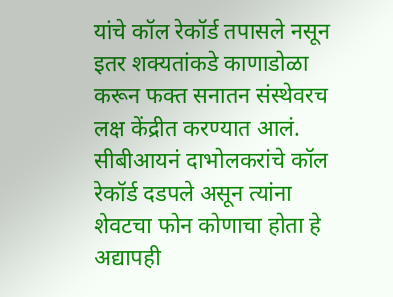यांचे कॉल रेकॉर्ड तपासले नसून इतर शक्यतांकडे काणाडोळा करून फक्त सनातन संस्थेवरच लक्ष केंद्रीत करण्यात आलं. सीबीआयनं दाभोलकरांचे कॉल रेकॉर्ड दडपले असून त्यांना शेवटचा फोन कोणाचा होता हे अद्यापही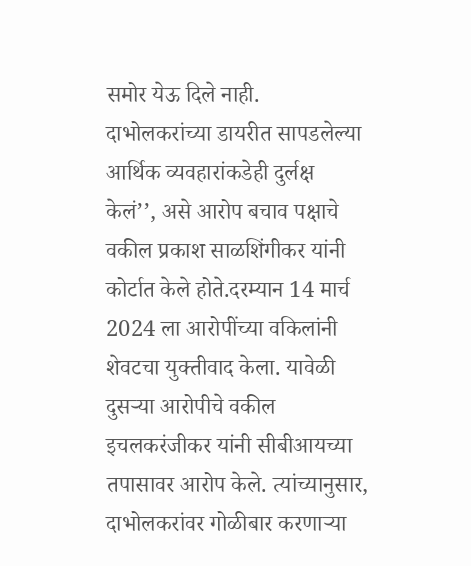समोर येऊ दिले नाही. दाभोलकरांच्या डायरीत सापडलेल्या आर्थिक व्यवहारांकडेही दुर्लक्ष केलं’’, असे आरोप बचाव पक्षाचे वकील प्रकाश साळशिंगीकर यांनी कोर्टात केले होते.दरम्यान 14 मार्च 2024 ला आरोपींच्या वकिलांनी शेवटचा युक्तीवाद केला. यावेळी दुसऱ्या आरोपीचे वकील इचलकरंजीकर यांनी सीबीआयच्या तपासावर आरोप केले. त्यांच्यानुसार, दाभोलकरांवर गोळीबार करणाऱ्या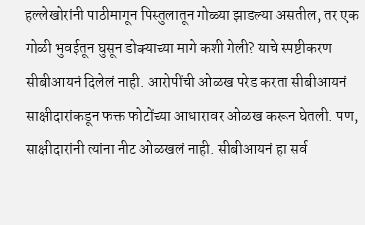हल्लेखोरांनी पाठीमागून पिस्तुलातून गोळ्या झाडल्या असतील, तर एक गोळी भुवईतून घुसून डोक्याच्या मागे कशी गेली? याचे स्पष्टीकरण सीबीआयनं दिलेलं नाही. आरोपींची ओळख परेड करता सीबीआयनं साक्षीदारांकडून फक्त फोटोंच्या आधारावर ओळख करून घेतली. पण, साक्षीदारांनी त्यांना नीट ओळखलं नाही. सीबीआयनं हा सर्व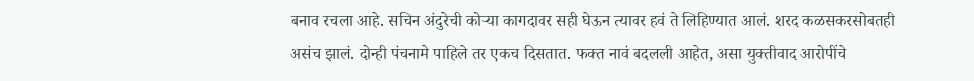बनाव रचला आहे. सचिन अंदुरेची कोऱ्या कागदावर सही घेऊन त्यावर हवं ते लिहिण्यात आलं. शरद कळसकरसोबतही असंच झालं. दोन्ही पंचनामे पाहिले तर एकच दिसतात. फक्त नावं बदलली आहेत, असा युक्तीवाद आरोपींचे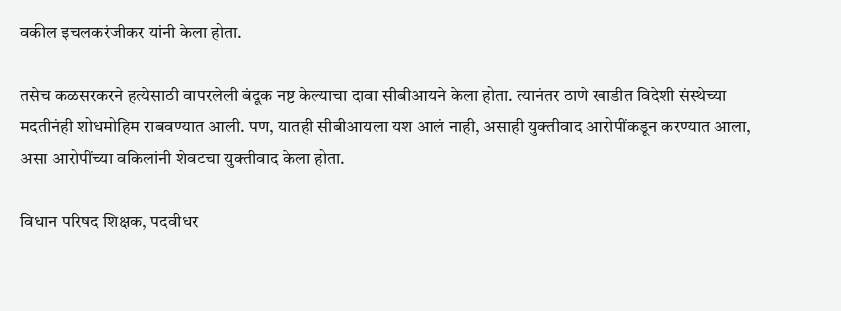वकील इचलकरंजीकर यांनी केला होता.

तसेच कळसरकरने हत्येसाठी वापरलेली बंदूक नष्ट केल्याचा दावा सीबीआयने केला होता. त्यानंतर ठाणे खाडीत विदेशी संस्थेच्या मदतीनंही शोधमोहिम राबवण्यात आली. पण, यातही सीबीआयला यश आलं नाही, असाही युक्तीवाद आरोपींकडून करण्यात आला, असा आरोपींच्या वकिलांनी शेवटचा युक्तीवाद केला होता.

विधान परिषद शिक्षक, पदवीधर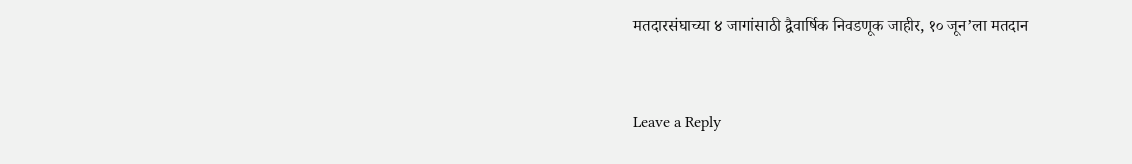मतदारसंघाच्या ४ जागांसाठी द्वैवार्षिक निवडणूक जाहीर, १० जून’ला मतदान


Leave a Reply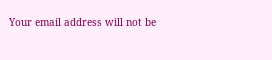Your email address will not be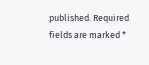published. Required fields are marked *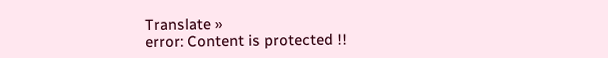Translate »
error: Content is protected !!